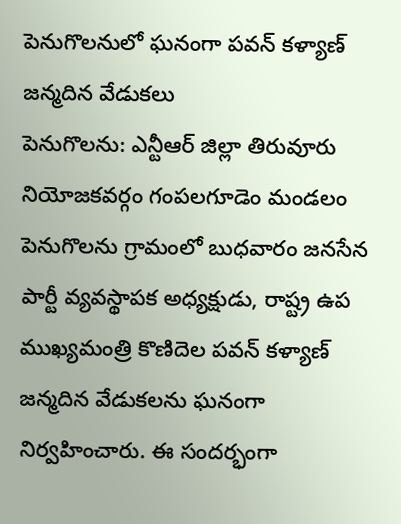పెనుగొలనులో ఘనంగా పవన్ కళ్యాణ్ జన్మదిన వేడుకలు
పెనుగొలను: ఎన్టీఆర్ జిల్లా తిరువూరు నియోజకవర్గం గంపలగూడెం మండలం పెనుగొలను గ్రామంలో బుధవారం జనసేన పార్టీ వ్యవస్థాపక అధ్యక్షుడు, రాష్ట్ర ఉప ముఖ్యమంత్రి కొణిదెల పవన్ కళ్యాణ్ జన్మదిన వేడుకలను ఘనంగా నిర్వహించారు. ఈ సందర్భంగా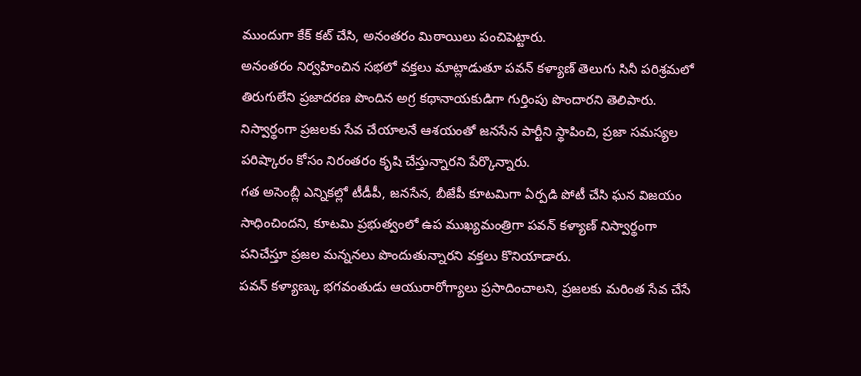ముందుగా కేక్ కట్ చేసి, అనంతరం మిఠాయిలు పంచిపెట్టారు.
అనంతరం నిర్వహించిన సభలో వక్తలు మాట్లాడుతూ పవన్ కళ్యాణ్ తెలుగు సినీ పరిశ్రమలో తిరుగులేని ప్రజాదరణ పొందిన అగ్ర కథానాయకుడిగా గుర్తింపు పొందారని తెలిపారు. నిస్వార్థంగా ప్రజలకు సేవ చేయాలనే ఆశయంతో జనసేన పార్టీని స్థాపించి, ప్రజా సమస్యల పరిష్కారం కోసం నిరంతరం కృషి చేస్తున్నారని పేర్కొన్నారు.
గత అసెంబ్లీ ఎన్నికల్లో టీడీపీ, జనసేన, బీజేపీ కూటమిగా ఏర్పడి పోటీ చేసి ఘన విజయం సాధించిందని, కూటమి ప్రభుత్వంలో ఉప ముఖ్యమంత్రిగా పవన్ కళ్యాణ్ నిస్వార్థంగా పనిచేస్తూ ప్రజల మన్ననలు పొందుతున్నారని వక్తలు కొనియాడారు.
పవన్ కళ్యాణ్కు భగవంతుడు ఆయురారోగ్యాలు ప్రసాదించాలని, ప్రజలకు మరింత సేవ చేసే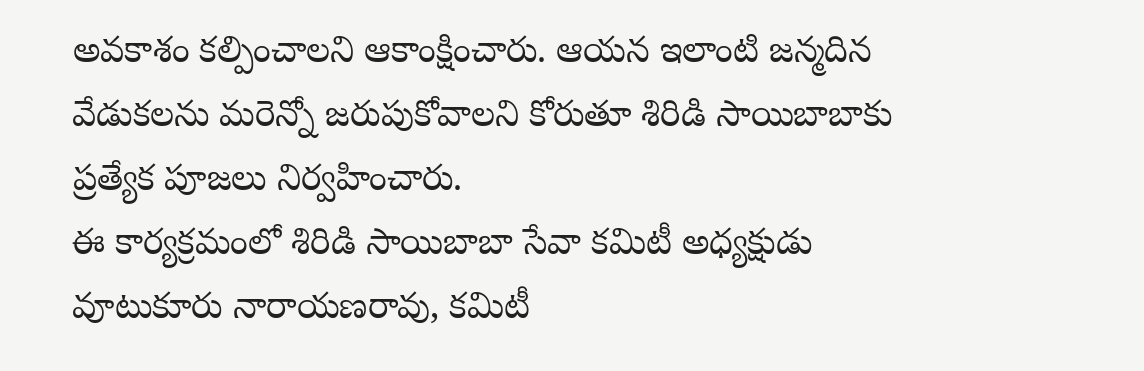అవకాశం కల్పించాలని ఆకాంక్షించారు. ఆయన ఇలాంటి జన్మదిన వేడుకలను మరెన్నో జరుపుకోవాలని కోరుతూ శిరిడి సాయిబాబాకు ప్రత్యేక పూజలు నిర్వహించారు.
ఈ కార్యక్రమంలో శిరిడి సాయిబాబా సేవా కమిటీ అధ్యక్షుడు వూటుకూరు నారాయణరావు, కమిటీ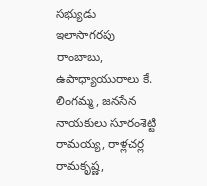సభ్యుడు ఇలాసాగరపు రాంబాబు, ఉపాధ్యాయురాలు కే. లింగమ్మ, జనసేన నాయకులు సూరంశెట్టి రామయ్య, రాళ్లచర్ల రామకృష్ణ,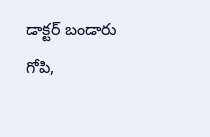డాక్టర్ బండారు గోపి,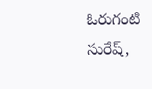ఓరుగంటి సురేష్,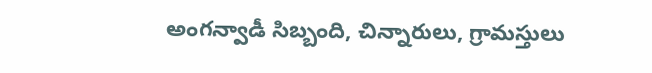అంగన్వాడీ సిబ్బంది, చిన్నారులు, గ్రామస్తులు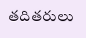తదితరులు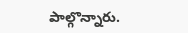పాల్గొన్నారు.